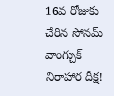16వ రోజుకు చేరిన సోనమ్ వాంగ్చుక్ నిరాహార దీక్ష!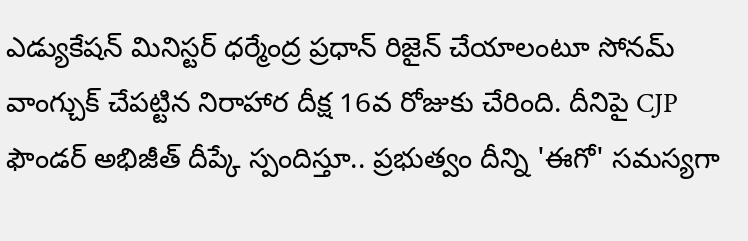ఎడ్యుకేషన్ మినిస్టర్ ధర్మేంద్ర ప్రధాన్ రిజైన్ చేయాలంటూ సోనమ్ వాంగ్చుక్ చేపట్టిన నిరాహార దీక్ష 16వ రోజుకు చేరింది. దీనిపై CJP ఫౌండర్ అభిజీత్ దీప్కే స్పందిస్తూ.. ప్రభుత్వం దీన్ని 'ఈగో' సమస్యగా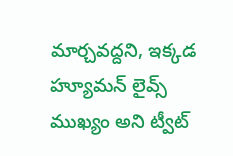మార్చవద్దని, ఇక్కడ హ్యూమన్ లైవ్స్ ముఖ్యం అని ట్వీట్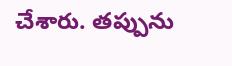చేశారు. తప్పును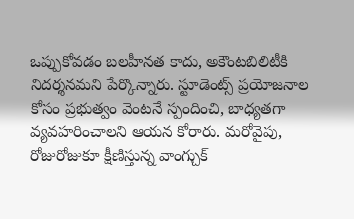ఒప్పుకోవడం బలహీనత కాదు, అకౌంటబిలిటీకి నిదర్శనమని పేర్కొన్నారు. స్టూడెంట్స్ ప్రయోజనాల కోసం ప్రభుత్వం వెంటనే స్పందించి, బాధ్యతగా వ్యవహరించాలని ఆయన కోరారు. మరోవైపు, రోజురోజుకూ క్షీణిస్తున్న వాంగ్చుక్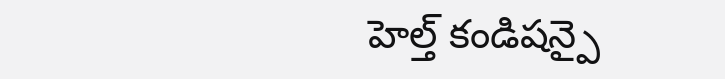హెల్త్ కండిషన్పై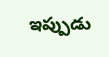ఇప్పుడు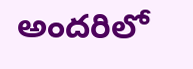అందరిలో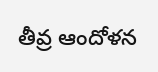తీవ్ర ఆందోళన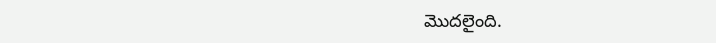మొదలైంది.